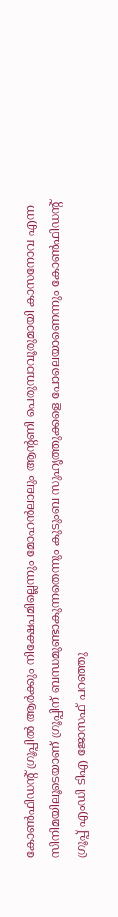കോണ്‍ഫിഡന്‍റ് ഗ്രൂപ്പിൽ ആര്‍ക്കും നിക്ഷേപമില്ലെന്നും മോഹൻലാലും ആന്‍റണി പെരുമ്പാവൂരുമായി കാസനോവ എന്ന സിനിമയിലൂടെയാണ് ഗ്രൂപ്പിന് ബന്ധമുണ്ടാകുന്നതെന്നും കുടുംബ സുഹൃത്തുക്കളെ പോലെയാണെന്നും കോണ്‍ഫിഡന്‍റ് ഗ്രൂപ്പ് എംഡി ടിഎ ജോസഫ് പറഞ്ഞു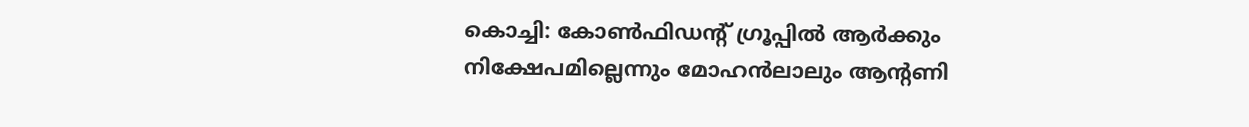കൊച്ചി: കോണ്‍ഫിഡന്‍റ് ഗ്രൂപ്പിൽ ആര്‍ക്കും നിക്ഷേപമില്ലെന്നും മോഹൻലാലും ആന്‍റണി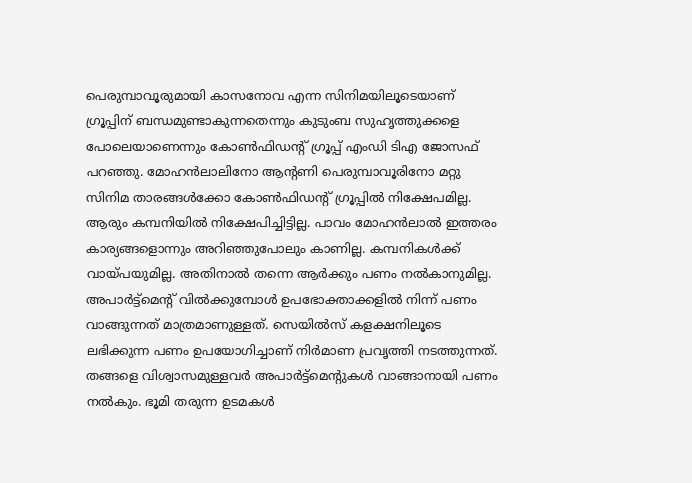പെരുമ്പാവൂരുമായി കാസനോവ എന്ന സിനിമയിലൂടെയാണ് ഗ്രൂപ്പിന് ബന്ധമുണ്ടാകുന്നതെന്നും കുടുംബ സുഹൃത്തുക്കളെ പോലെയാണെന്നും കോണ്‍ഫിഡന്‍റ് ഗ്രൂപ്പ് എംഡി ടിഎ ജോസഫ് പറഞ്ഞു. മോഹൻലാലിനോ ആന്‍റണി പെരുമ്പാവൂരിനോ മറ്റു സിനിമ താരങ്ങള്‍ക്കോ കോണ്‍ഫിഡന്‍റ് ഗ്രൂപ്പിൽ നിക്ഷേപമില്ല. ആരും കമ്പനിയിൽ നിക്ഷേപിച്ചിട്ടില്ല. പാവം മോഹൻലാൽ ഇത്തരം കാര്യങ്ങളൊന്നും അറിഞ്ഞുപോലും കാണില്ല. കമ്പനികള്‍ക്ക് വായ്പയുമില്ല. അതിനാൽ തന്നെ ആര്‍ക്കും പണം നൽകാനുമില്ല. അപാര്‍ട്ട്മെന്‍റ് വിൽക്കുമ്പോള്‍ ഉപഭോക്താക്കളിൽ നിന്ന് പണം വാങ്ങുന്നത് മാത്രമാണുള്ളത്. സെയിൽസ് കളക്ഷനിലൂടെ ലഭിക്കുന്ന പണം ഉപയോഗിച്ചാണ് നിര്‍മാണ പ്രവൃത്തി നടത്തുന്നത്. തങ്ങളെ വിശ്വാസമുള്ളവര്‍ അപാര്‍ട്ട്മെന്‍റുകള്‍ വാങ്ങാനായി പണം നൽകും. ഭൂമി തരുന്ന ഉടമകള്‍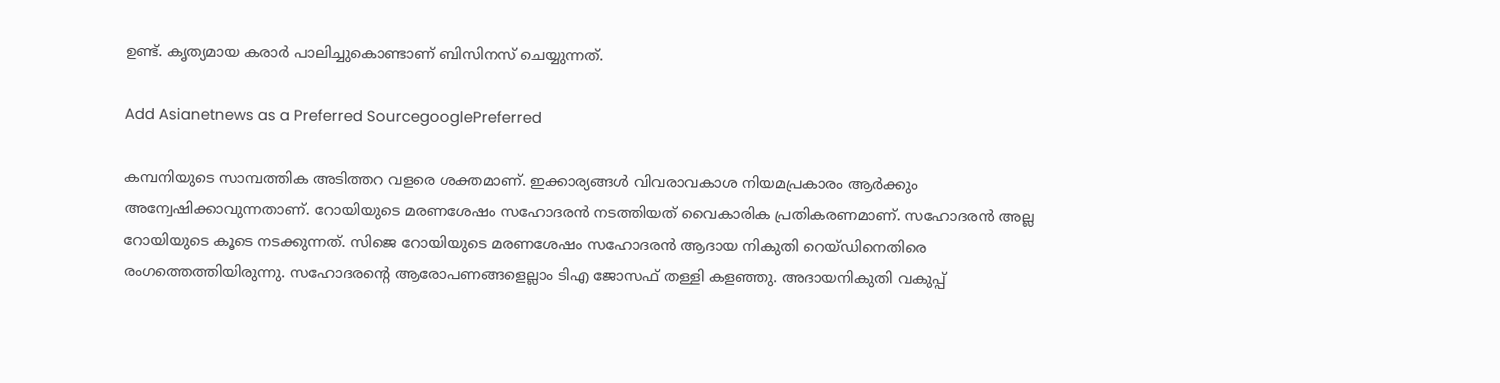ഉണ്ട്. കൃത്യമായ കരാര്‍ പാലിച്ചുകൊണ്ടാണ് ബിസിനസ് ചെയ്യുന്നത്.

Add Asianetnews as a Preferred SourcegooglePreferred

കമ്പനിയുടെ സാമ്പത്തിക അടിത്തറ വളരെ ശക്തമാണ്. ഇക്കാര്യങ്ങള്‍ വിവരാവകാശ നിയമപ്രകാരം ആര്‍ക്കും അന്വേഷിക്കാവുന്നതാണ്. റോയിയുടെ മരണശേഷം സഹോദരൻ നടത്തിയത് വൈകാരിക പ്രതികരണമാണ്. സഹോദരൻ അല്ല റോയിയുടെ കൂടെ നടക്കുന്നത്. സിജെ റോയിയുടെ മരണശേഷം സഹോദരൻ ആദായ നികുതി റെയ്ഡിനെതിരെ രംഗത്തെത്തിയിരുന്നു. സഹോദരന്‍റെ ആരോപണങ്ങളെല്ലാം ടിഎ ജോസഫ് തള്ളി കളഞ്ഞു. അദായനികുതി വകുപ്പ്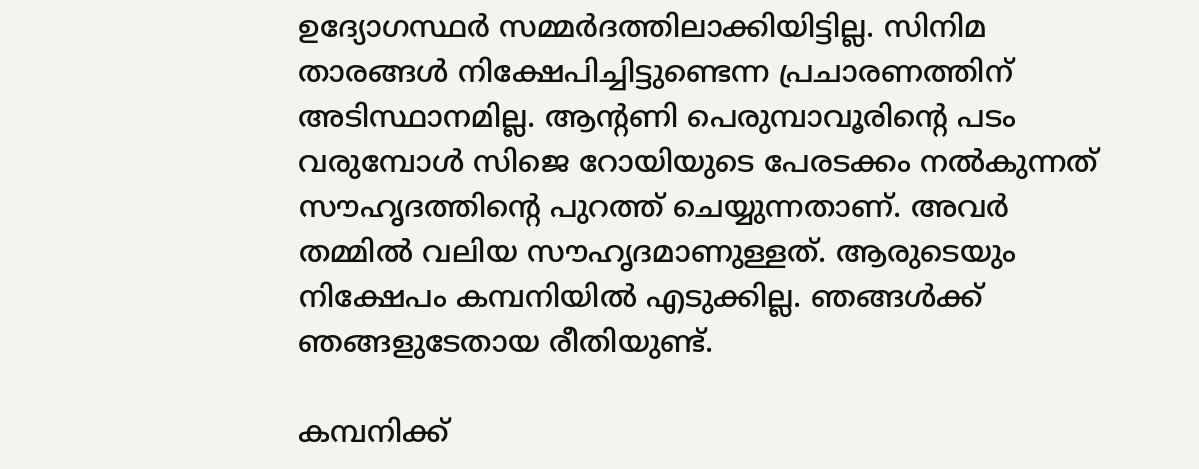ഉദ്യോഗസ്ഥർ സമ്മർദത്തിലാക്കിയിട്ടില്ല. സിനിമ താരങ്ങള്‍ നിക്ഷേപിച്ചിട്ടുണ്ടെന്ന പ്രചാരണത്തിന് അടിസ്ഥാനമില്ല. ആന്‍റണി പെരുമ്പാവൂരിന്‍റെ പടം വരുമ്പോള്‍ സിജെ റോയിയുടെ പേരടക്കം നൽകുന്നത് സൗഹൃദത്തിന്‍റെ പുറത്ത് ചെയ്യുന്നതാണ്. അവര്‍ തമ്മിൽ വലിയ സൗഹൃദമാണുള്ളത്. ആരുടെയും നിക്ഷേപം കമ്പനിയിൽ എടുക്കില്ല. ഞങ്ങള്‍ക്ക് ഞങ്ങളുടേതായ രീതിയുണ്ട്.

കമ്പനിക്ക്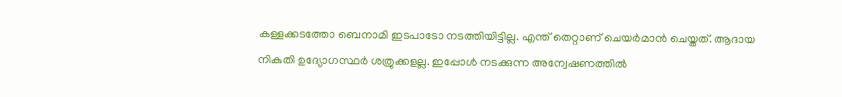കള്ളക്കടത്തോ ബെനാമി ഇടപാടോ നടത്തിയിട്ടില്ല. എന്ത് തെറ്റാണ് ചെയര്‍മാൻ ചെയ്തത്. ആദായ നികുതി ഉദ്യോഗസ്ഥര്‍ ശത്രുക്കളല്ല. ഇപ്പോള്‍ നടക്കുന്ന അന്വേഷണത്തിൽ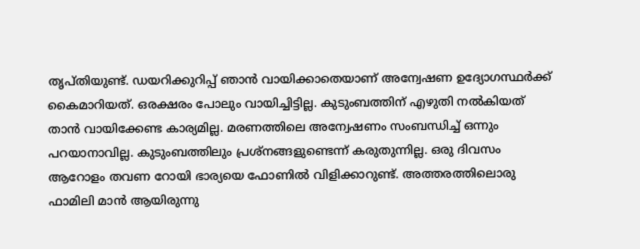തൃപ്തിയുണ്ട്. ഡയറിക്കുറിപ്പ് ഞാൻ വായിക്കാതെയാണ് അന്വേഷണ ഉദ്യോഗസ്ഥര്‍ക്ക് കൈമാറിയത്. ഒരക്ഷരം പോലും വായിച്ചിട്ടില്ല. കുടുംബത്തിന് എഴുതി നൽകിയത് താൻ വായിക്കേണ്ട കാര്യമില്ല. മരണത്തിലെ അന്വേഷണം സംബന്ധിച്ച് ഒന്നും പറയാനാവില്ല. കുടുംബത്തിലും പ്രശ്നങ്ങളുണ്ടെന്ന് കരുതുന്നില്ല. ഒരു ദിവസം ആറോളം തവണ റോയി ഭാര്യയെ ഫോണിൽ വിളിക്കാറുണ്ട്. അത്തരത്തിലൊരു ഫാമിലി മാൻ ആയിരുന്നു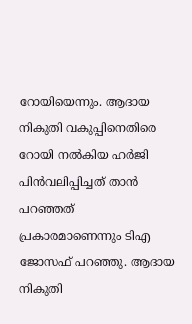റോയിയെന്നും. ആദായ നികുതി വകുപ്പിനെതിരെ റോയി നൽകിയ ഹര്‍ജി പിന്‍വലിപ്പിച്ചത് താൻ പറഞ്ഞത് പ്രകാരമാണെന്നും ടിഎ ജോസഫ് പറഞ്ഞു. ആദായ നികുതി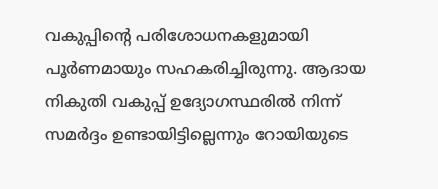വകുപ്പിന്‍റെ പരിശോധനകളുമായി പൂര്‍ണമായും സഹകരിച്ചിരുന്നു. ആദായ നികുതി വകുപ്പ് ഉദ്യോഗസ്ഥരിൽ നിന്ന് സമര്‍ദ്ദം ഉണ്ടായിട്ടില്ലെന്നും റോയിയുടെ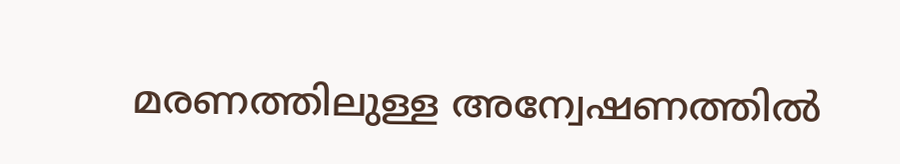മരണത്തിലുള്ള അന്വേഷണത്തിൽ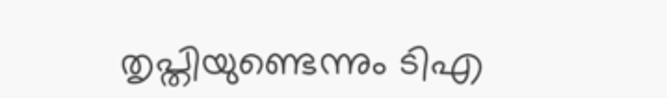തൃപ്തിയുണ്ടെന്നും ടിഎ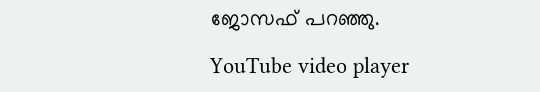ജോസഫ് പറഞ്ഞു.

YouTube video player